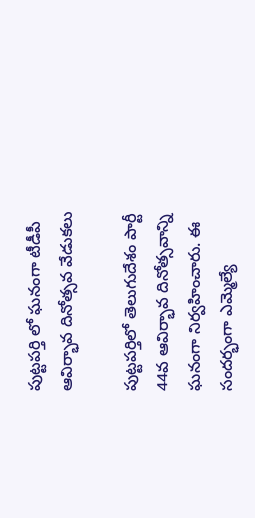పుట్టపర్తి లో ఘనంగా టీడీపీ ఆవిర్భావ దినోత్సవ వేడుకలు

పుట్టపర్తిలో తెలుగుదేశం పార్టీ 44వ ఆవిర్భావ దినోత్సవాన్ని ఘనంగా నిర్వహించారు. ఈ సందర్భంగా ఎమ్మెల్యే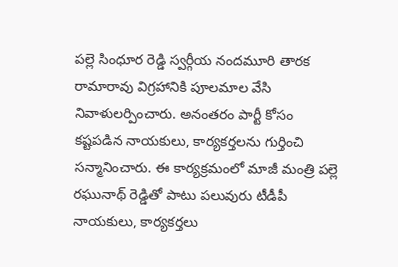పల్లె సింధూర రెడ్డి స్వర్గీయ నందమూరి తారక రామారావు విగ్రహానికి పూలమాల వేసి నివాళులర్పించారు. అనంతరం పార్టీ కోసం కష్టపడిన నాయకులు, కార్యకర్తలను గుర్తించి సన్మానించారు. ఈ కార్యక్రమంలో మాజీ మంత్రి పల్లె రఘునాథ్ రెడ్డితో పాటు పలువురు టీడీపీ నాయకులు, కార్యకర్తలు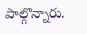పాల్గొన్నారు.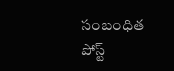సంబంధిత పోస్ట్